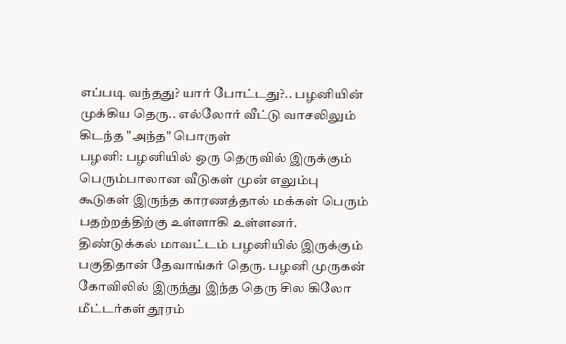எப்படி வந்தது? யார் போட்டது?.. பழனியின் முக்கிய தெரு.. எல்லோர் வீட்டு வாசலிலும் கிடந்த "அந்த" பொருள்
பழனி: பழனியில் ஒரு தெருவில் இருக்கும் பெரும்பாலான வீடுகள் முன் எலும்பு கூடுகள் இருந்த காரணத்தால் மக்கள் பெரும் பதற்றத்திற்கு உள்ளாகி உள்ளனர்.
திண்டுக்கல் மாவட்டம் பழனியில் இருக்கும் பகுதிதான் தேவாங்கர் தெரு. பழனி முருகன் கோவிலில் இருந்து இந்த தெரு சில கிலோ மீட்டர்கள் தூரம்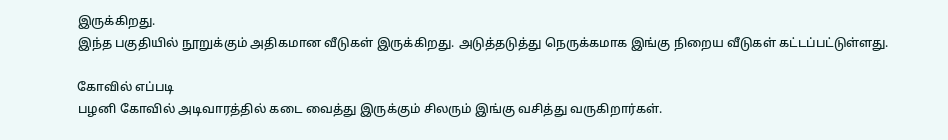இருக்கிறது.
இந்த பகுதியில் நூறுக்கும் அதிகமான வீடுகள் இருக்கிறது. அடுத்தடுத்து நெருக்கமாக இங்கு நிறைய வீடுகள் கட்டப்பட்டுள்ளது.

கோவில் எப்படி
பழனி கோவில் அடிவாரத்தில் கடை வைத்து இருக்கும் சிலரும் இங்கு வசித்து வருகிறார்கள்.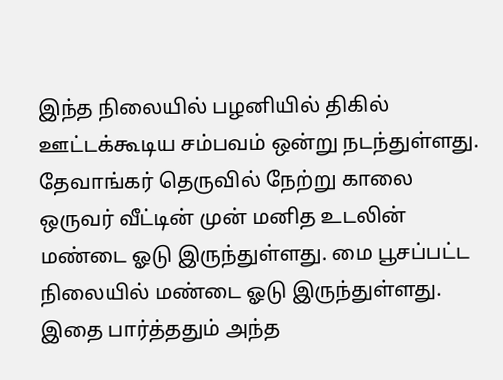இந்த நிலையில் பழனியில் திகில் ஊட்டக்கூடிய சம்பவம் ஒன்று நடந்துள்ளது. தேவாங்கர் தெருவில் நேற்று காலை ஒருவர் வீட்டின் முன் மனித உடலின் மண்டை ஓடு இருந்துள்ளது. மை பூசப்பட்ட நிலையில் மண்டை ஓடு இருந்துள்ளது. இதை பார்த்ததும் அந்த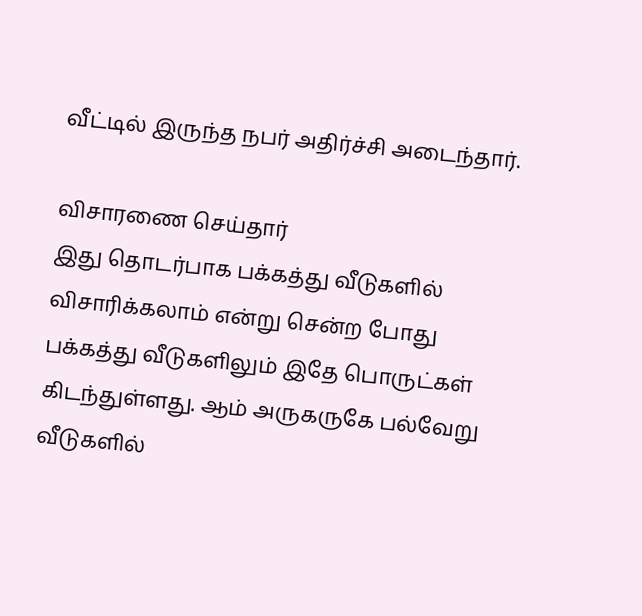வீட்டில் இருந்த நபர் அதிர்ச்சி அடைந்தார்.

விசாரணை செய்தார்
இது தொடர்பாக பக்கத்து வீடுகளில் விசாரிக்கலாம் என்று சென்ற போது பக்கத்து வீடுகளிலும் இதே பொருட்கள் கிடந்துள்ளது. ஆம் அருகருகே பல்வேறு வீடுகளில்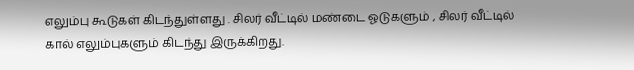எலும்பு கூடுகள் கிடந்துள்ளது . சிலர் வீட்டில் மண்டை ஓடுகளும் , சிலர் வீட்டில் கால் எலும்புகளும் கிடந்து இருக்கிறது.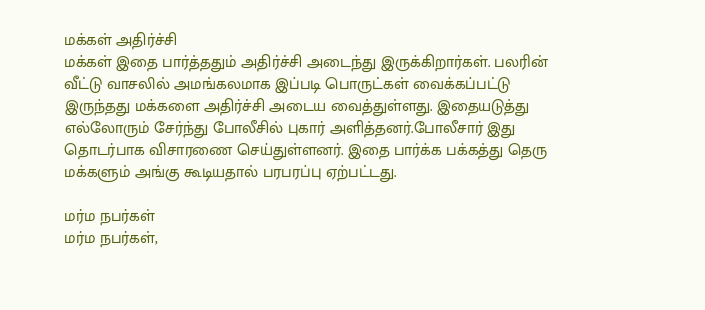மக்கள் அதிர்ச்சி
மக்கள் இதை பார்த்ததும் அதிர்ச்சி அடைந்து இருக்கிறார்கள். பலரின் வீட்டு வாசலில் அமங்கலமாக இப்படி பொருட்கள் வைக்கப்பட்டு இருந்தது மக்களை அதிர்ச்சி அடைய வைத்துள்ளது. இதையடுத்து எல்லோரும் சேர்ந்து போலீசில் புகார் அளித்தனர்.போலீசார் இது தொடர்பாக விசாரணை செய்துள்ளனர். இதை பார்க்க பக்கத்து தெரு மக்களும் அங்கு கூடியதால் பரபரப்பு ஏற்பட்டது.

மர்ம நபர்கள்
மர்ம நபர்கள்,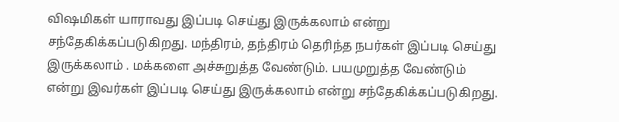விஷமிகள் யாராவது இப்படி செய்து இருக்கலாம் என்று சந்தேகிக்கப்படுகிறது. மந்திரம், தந்திரம் தெரிந்த நபர்கள் இப்படி செய்து இருக்கலாம் . மக்களை அச்சுறுத்த வேண்டும். பயமுறுத்த வேண்டும் என்று இவர்கள் இப்படி செய்து இருக்கலாம் என்று சந்தேகிக்கப்படுகிறது.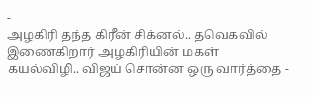-
அழகிரி தந்த கிரீன் சிக்னல்.. தவெகவில் இணைகிறார் அழகிரியின் மகள் கயல்விழி.. விஜய் சொன்ன ஒரு வார்த்தை -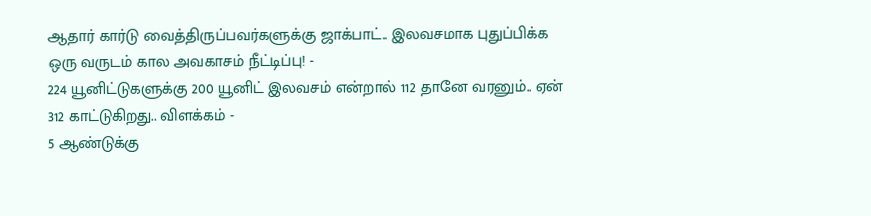ஆதார் கார்டு வைத்திருப்பவர்களுக்கு ஜாக்பாட்.. இலவசமாக புதுப்பிக்க ஒரு வருடம் கால அவகாசம் நீட்டிப்பு! -
224 யூனிட்டுகளுக்கு 200 யூனிட் இலவசம் என்றால் 112 தானே வரனும்.. ஏன் 312 காட்டுகிறது.. விளக்கம் -
5 ஆண்டுக்கு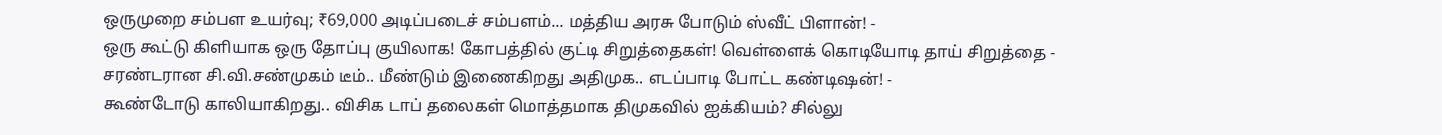ஒருமுறை சம்பள உயர்வு; ₹69,000 அடிப்படைச் சம்பளம்... மத்திய அரசு போடும் ஸ்வீட் பிளான்! -
ஒரு கூட்டு கிளியாக ஒரு தோப்பு குயிலாக! கோபத்தில் குட்டி சிறுத்தைகள்! வெள்ளைக் கொடியோடி தாய் சிறுத்தை -
சரண்டரான சி.வி.சண்முகம் டீம்.. மீண்டும் இணைகிறது அதிமுக.. எடப்பாடி போட்ட கண்டிஷன்! -
கூண்டோடு காலியாகிறது.. விசிக டாப் தலைகள் மொத்தமாக திமுகவில் ஐக்கியம்? சில்லு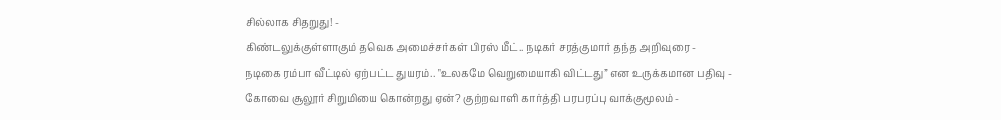சில்லாக சிதறுது! -
கிண்டலுக்குள்ளாகும் தவெக அமைச்சர்கள் பிரஸ் மீட்.. நடிகர் சரத்குமார் தந்த அறிவுரை -
நடிகை ரம்பா வீட்டில் ஏற்பட்ட துயரம்.. "உலகமே வெறுமையாகி விட்டது” என உருக்கமான பதிவு -
கோவை சூலூர் சிறுமியை கொன்றது ஏன்? குற்றவாளி கார்த்தி பரபரப்பு வாக்குமூலம் -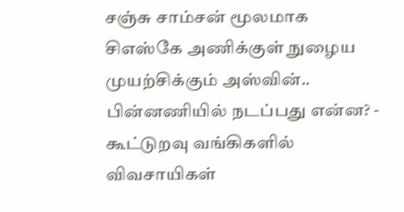சஞ்சு சாம்சன் மூலமாக சிஎஸ்கே அணிக்குள் நுழைய முயற்சிக்கும் அஸ்வின்.. பின்னணியில் நடப்பது என்ன? -
கூட்டுறவு வங்கிகளில் விவசாயிகள்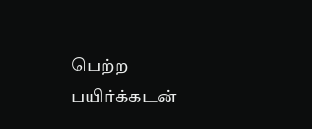பெற்ற பயிர்க்கடன்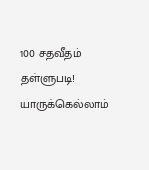100 சதவீதம் தள்ளுபடி! யாருக்கெல்லாம்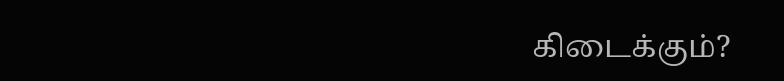கிடைக்கும்?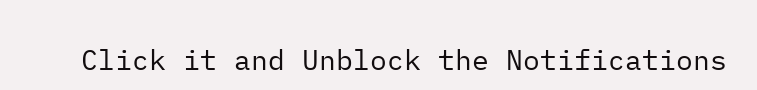Click it and Unblock the Notifications